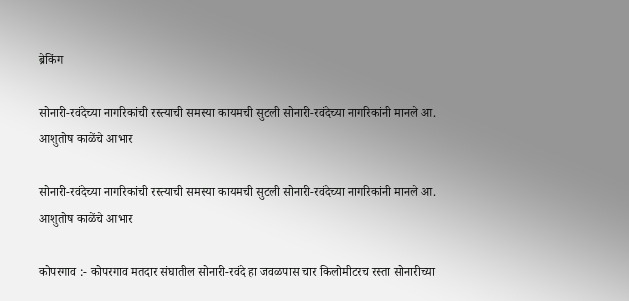ब्रेकिंग

सोनारी-रवंदेच्या नागरिकांची रस्त्याची समस्या कायमची सुटली सोनारी-रवंदेच्या नागरिकांनी मानले आ. आशुतोष काळेंचे आभार

सोनारी-रवंदेच्या नागरिकांची रस्त्याची समस्या कायमची सुटली सोनारी-रवंदेच्या नागरिकांनी मानले आ. आशुतोष काळेंचे आभार

कोपरगाव :- कोपरगाव मतदार संघातील सोनारी-रवंदे हा जवळपास चार किलोमीटरच रस्ता सोनारीच्या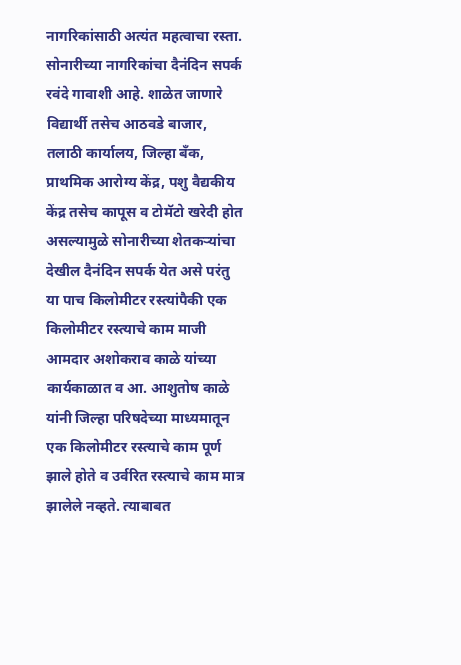नागरिकांसाठी अत्यंत महत्वाचा रस्ता. सोनारीच्या नागरिकांचा दैनंदिन सपर्क रवंदे गावाशी आहे. शाळेत जाणारे विद्यार्थी तसेच आठवडे बाजार, तलाठी कार्यालय, जिल्हा बँक, प्राथमिक आरोग्य केंद्र, पशु वैद्यकीय केंद्र तसेच कापूस व टोमॅटो खरेदी होत असल्यामुळे सोनारीच्या शेतकऱ्यांचा देखील दैनंदिन सपर्क येत असे परंतु या पाच किलोमीटर रस्त्यांपैकी एक किलोमीटर रस्त्याचे काम माजी आमदार अशोकराव काळे यांच्या कार्यकाळात व आ. आशुतोष काळे यांनी जिल्हा परिषदेच्या माध्यमातून एक किलोमीटर रस्त्याचे काम पूर्ण झाले होते व उर्वरित रस्त्याचे काम मात्र झालेले नव्हते. त्याबाबत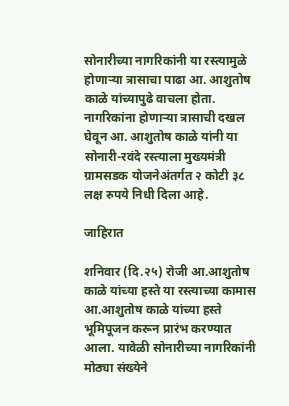सोनारीच्या नागरिकांनी या रस्त्यामुळे होणाऱ्या त्रासाचा पाढा आ. आशुतोष काळे यांच्यापुढे वाचला होता. नागरिकांना होणाऱ्या त्रासाची दखल घेवून आ. आशुतोष काळे यांनी या सोनारी-रवंदे रस्त्याला मुख्यमंत्री ग्रामसडक योजनेअंतर्गत २ कोटी ३८ लक्ष रुपये निधी दिला आहे.

जाहिरात

शनिवार (दि.२५) रोजी आ.आशुतोष काळे यांच्या हस्ते या रस्त्याच्या कामास आ.आशुतोष काळे यांच्या हस्ते भूमिपूजन करून प्रारंभ करण्यात आला. यावेळी सोनारीच्या नागरिकांनी मोठ्या संख्येने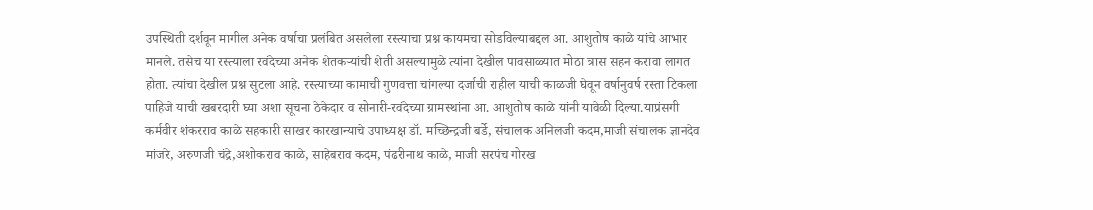उपस्थिती दर्शवून मागील अनेक वर्षाचा प्रलंबित असलेला रस्त्याचा प्रश्न कायमचा सोडविल्याबद्दल आ. आशुतोष काळे यांचे आभार मानले. तसेच या रस्त्याला रवंदेच्या अनेक शेतकऱ्यांची शेती असल्यामुळे त्यांना देखील पावसाळ्यात मोठा त्रास सहन करावा लागत होता. त्यांचा देखील प्रश्न सुटला आहे. रस्त्याच्या कामाची गुणवत्ता चांगल्या दर्जाची राहील याची काळजी घेवून वर्षानुवर्ष रस्ता टिकला पाहिजे याची खबरदारी घ्या अशा सूचना ठेकेदार व सोनारी-रवंदेच्या ग्रामस्थांना आ. आशुतोष काळे यांनी यावेळी दिल्या.याप्रंसगी कर्मवीर शंकरराव काळे सहकारी साखर कारखान्याचे उपाध्यक्ष डॉ. मच्छिन्द्रजी बर्डे, संचालक अनिलजी कदम,माजी संचालक ज्ञानदेव मांजरे, अरुणजी चंद्रे,अशोकराव काळे, साहेबराव कदम, पंढरीनाथ काळे, माजी सरपंच गोरख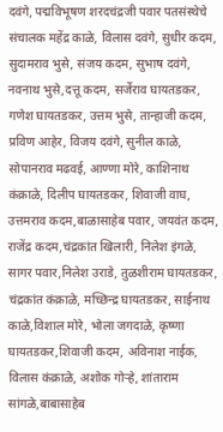दवंगे, पद्मविभूषण शरदचंद्रजी पवार पतसंस्थेचे संचालक महेंद्र काळे, विलास दवंगे, सुधीर कदम, सुदामराव भुसे, संजय कदम, सुभाष दवंगे, नवनाथ भुसे,दत्तू कदम, सर्जेराव घायतडकर, गणेश घायतडकर, उत्तम भुसे, तान्हाजी कदम, प्रविण आहेर, विजय दवंगे, सुनील काळे, सोपानराव मढवई, आण्णा मोरे, काशिनाथ कंक्राळे, दिलीप घायतडकर, शिवाजी वाघ, उत्तमराव कदम,बाळासाहेब पवार, जयवंत कदम, राजेंद्र कदम,चंद्रकांत खिलारी, निलेश इंगळे, सागर पवार,निलेश उराडे, तुळशीराम घायतडकर, चंद्रकांत कंक्राळे, मच्छिन्द्र घायतडकर, साईनाथ काळे,विशाल मोरे, भोला जगदाळे, कृष्णा घायतडकर,शिवाजी कदम, अविनाश नाईक, विलास कंक्राळे, अशोक गोऱ्हे, शांताराम सांगळे,बाबासाहेब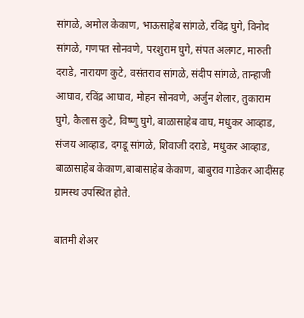सांगळे, अमोल केकाण, भाऊसाहेब सांगळे, रविंद्र घुगे, विनोद सांगळे, गणपत सोनवणे, परशुराम घुगे, संपत अलगट, मारुती दराडे, नारायण कुटे, वसंतराव सांगळे, संदीप सांगळे, तान्हाजी आघाव, रविंद्र आघाव, मोहन सोनवणे, अर्जुन शेलार, तुकाराम घुगे, कैलास कुटे, विष्णु घुगे, बाळासाहेब वाघ, मधुकर आव्हाड, संजय आव्हाड, दगडू सांगळे, शिवाजी दराडे, मधुकर आव्हाड, बाळासाहेब केकाण,बाबासाहेब केकाण, बाबुराव गाडेकर आदींसह ग्रामस्थ उपस्थित होते.

बातमी शेअर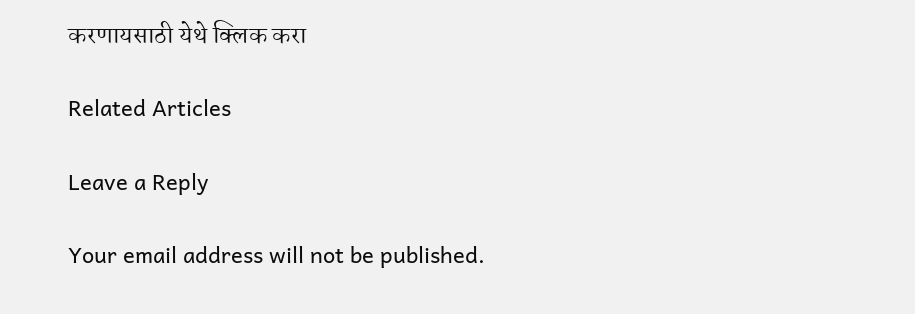करणायसाठी येथे क्लिक करा

Related Articles

Leave a Reply

Your email address will not be published.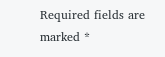Required fields are marked *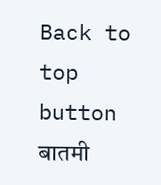Back to top button
बातमी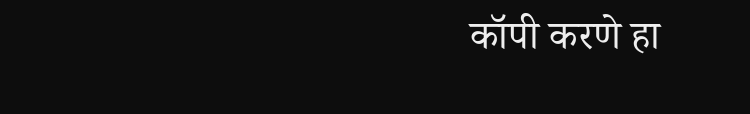कॉपी करणे हा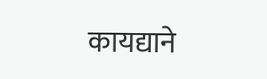कायद्याने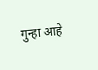गुन्हा आहे